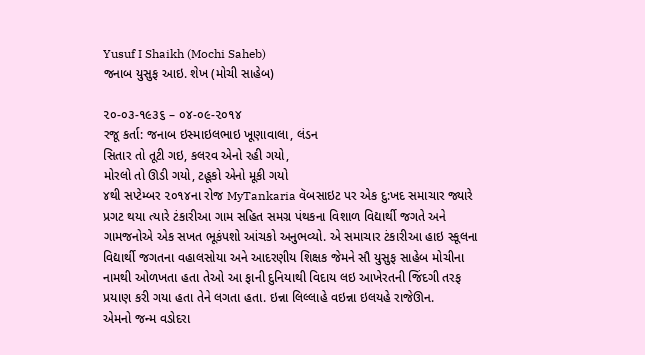Yusuf I Shaikh (Mochi Saheb)
જનાબ યુસુફ આઇ. શેખ (મોચી સાહેબ)

૨૦-૦૩-૧૯૩૬ – ૦૪-૦૯-૨૦૧૪
રજૂ કર્તા: જનાબ ઇસ્માઇલભાઇ ખૂણાવાલા, લંડન
સિતાર તો તૂટી ગઇ, કલરવ એનો રહી ગયો,
મોરલો તો ઊડી ગયો, ટહૂકો એનો મૂકી ગયો
૪થી સપ્ટેમ્બર ૨૦૧૪ના રોજ MyTankaria વૅબસાઇટ પર એક દુ:ખદ સમાચાર જ્યારે પ્રગટ થયા ત્યારે ટંકારીઆ ગામ સહિત સમગ્ર પંથકના વિશાળ વિદ્યાર્થી જગતે અને ગામજનોએ એક સખત ભૂકંપશો આંચકો અનુભવ્યો. એ સમાચાર ટંકારીઆ હાઇ સ્કૂલના વિદ્યાર્થી જગતના વહાલસોયા અને આદરણીય શિક્ષક જેમને સૌ યુસુફ સાહેબ મોચીના નામથી ઓળખતા હતા તેઓ આ ફાની દુનિયાથી વિદાય લઇ આખેરતની જિંદગી તરફ પ્રયાણ કરી ગયા હતા તેને લગતા હતા. ઇન્ના લિલ્લાહે વઇન્ના ઇલયહે રાજેઊન.
એમનો જન્મ વડોદરા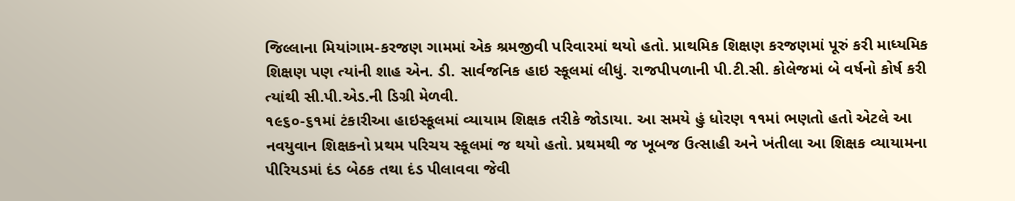જિલ્લાના મિયાંગામ-કરજણ ગામમાં એક શ્રમજીવી પરિવારમાં થયો હતો. પ્રાથમિક શિક્ષણ કરજણમાં પૂરું કરી માધ્યમિક શિક્ષણ પણ ત્યાંની શાહ એન. ડી. સાર્વજનિક હાઇ સ્કૂલમાં લીધું. રાજપીપળાની પી.ટી.સી. કોલેજમાં બે વર્ષનો કોર્ષ કરી ત્યાંથી સી.પી.એડ.ની ડિગ્રી મેળવી.
૧૯૬૦-૬૧માં ટંકારીઆ હાઇસ્કૂલમાં વ્યાયામ શિક્ષક તરીકે જોડાયા. આ સમયે હું ધોરણ ૧૧માં ભણતો હતો એટલે આ નવયુવાન શિક્ષકનો પ્રથમ પરિચય સ્કૂલમાં જ થયો હતો. પ્રથમથી જ ખૂબજ ઉત્સાહી અને ખંતીલા આ શિક્ષક વ્યાયામના પીરિયડમાં દંડ બેઠક તથા દંડ પીલાવવા જેવી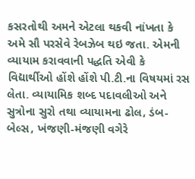કસરતોથી અમને એટલા થકવી નાંખતા કે અમે સૌ પરસેવે રેબઝેબ થઇ જતા. એમની વ્યાયામ કરાવવાની પદ્ધતિ એવી કે વિદ્યાર્થીઓ હોંશે હોંશે પી.ટી.ના વિષયમાં રસ લેતા. વ્યાયામિક શબ્દ પદાવલીઓ અને સુત્રોના સુરો તથા વ્યાયામના ઢોલ, ડંબ-બેલ્સ, ખંજણી-મંજણી વગેરે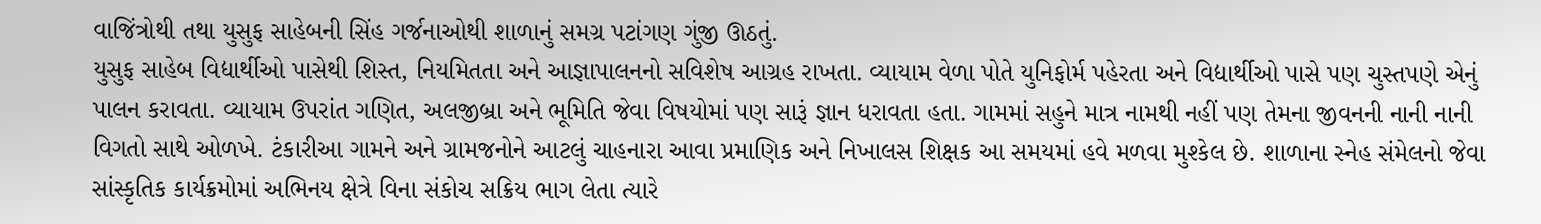વાજિંત્રોથી તથા યુસુફ સાહેબની સિંહ ગર્જનાઓથી શાળાનું સમગ્ર પટાંગણ ગુંજી ઊઠતું.
યુસુફ સાહેબ વિદ્યાર્થીઓ પાસેથી શિસ્ત, નિયમિતતા અને આજ્ઞાપાલનનો સવિશેષ આગ્રહ રાખતા. વ્યાયામ વેળા પોતે યુનિફોર્મ પહેરતા અને વિદ્યાર્થીઓ પાસે પણ ચુસ્તપણે એનું પાલન કરાવતા. વ્યાયામ ઉપરાંત ગણિત, અલજીબ્રા અને ભૂમિતિ જેવા વિષયોમાં પણ સારૂં જ્ઞાન ધરાવતા હતા. ગામમાં સહુને માત્ર નામથી નહીં પણ તેમના જીવનની નાની નાની વિગતો સાથે ઓળખે. ટંકારીઆ ગામને અને ગ્રામજનોને આટલું ચાહનારા આવા પ્રમાણિક અને નિખાલસ શિક્ષક આ સમયમાં હવે મળવા મુશ્કેલ છે. શાળાના સ્નેહ સંમેલનો જેવા સાંસ્કૃતિક કાર્યક્રમોમાં અભિનય ક્ષેત્રે વિના સંકોચ સક્રિય ભાગ લેતા ત્યારે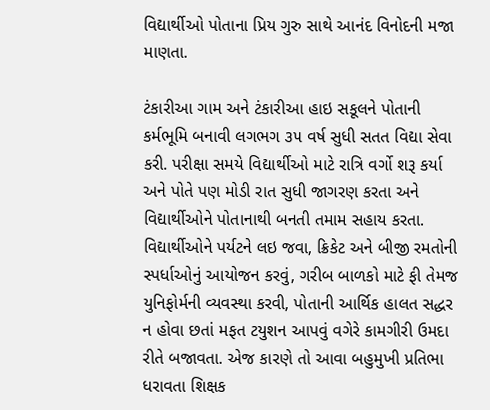વિદ્યાર્થીઓ પોતાના પ્રિય ગુરુ સાથે આનંદ વિનોદની મજા માણતા.

ટંકારીઆ ગામ અને ટંકારીઆ હાઇ સકૂલને પોતાની કર્મભૂમિ બનાવી લગભગ ૩૫ વર્ષ સુધી સતત વિદ્યા સેવા કરી. પરીક્ષા સમયે વિદ્યાર્થીઓ માટે રાત્રિ વર્ગો શરૂ કર્યા અને પોતે પણ મોડી રાત સુધી જાગરણ કરતા અને વિદ્યાર્થીઓને પોતાનાથી બનતી તમામ સહાય કરતા. વિદ્યાર્થીઓને પર્યટને લઇ જવા, ક્રિકેટ અને બીજી રમતોની સ્પર્ધાઓનું આયોજન કરવું, ગરીબ બાળકો માટે ફી તેમજ યુનિફોર્મની વ્યવસ્થા કરવી, પોતાની આર્થિક હાલત સદ્ધર ન હોવા છતાં મફત ટયુશન આપવું વગેરે કામગીરી ઉમદા રીતે બજાવતા. એજ કારણે તો આવા બહુમુખી પ્રતિભા ધરાવતા શિક્ષક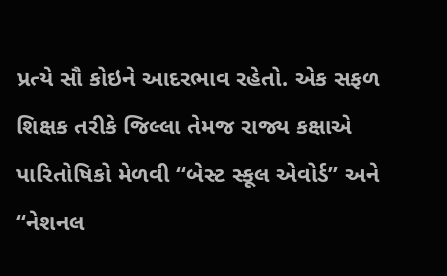પ્રત્યે સૌ કોઇને આદરભાવ રહેતો. એક સફળ શિક્ષક તરીકે જિલ્લા તેમજ રાજ્ય કક્ષાએ પારિતોષિકો મેળવી “બેસ્ટ સ્કૂલ એવોર્ડ” અને “નેશનલ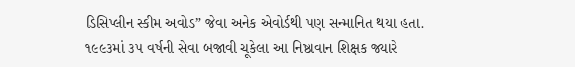ડિસિપ્લીન સ્કીમ અવોડ” જેવા અનેક એવોર્ડથી પણ સન્માનિત થયા હતા.
૧૯૯૩માં ૩૫ વર્ષની સેવા બજાવી ચૂકેલા આ નિષ્ઠાવાન શિક્ષક જ્યારે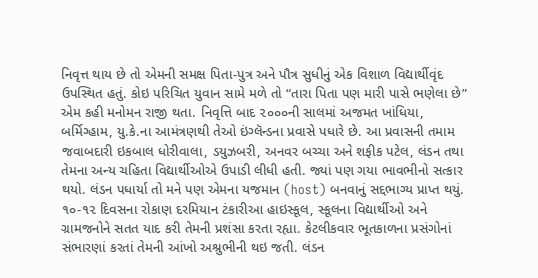નિવૃત્ત થાય છે તો એમની સમક્ષ પિતા-પુત્ર અને પૌત્ર સુધીનું એક વિશાળ વિદ્યાર્થીવૃંદ ઉપસ્થિત હતું. કોઇ પરિચિત યુવાન સામે મળે તો “તારા પિતા પણ મારી પાસે ભણેલા છે” એમ કહી મનોમન રાજી થતા. નિવૃત્તિ બાદ ૨૦૦૦ની સાલમાં અજમત ખાંધિયા, બર્મિગ્હામ, યુ.કે.ના આમંત્રણથી તેઓ ઇંગ્લૅન્ડના પ્રવાસે પધારે છે. આ પ્રવાસની તમામ જવાબદારી ઇકબાલ ધોરીવાલા, ડયુઝબરી, અનવર બચ્ચા અને શફીક પટેલ, લંડન તથા તેમના અન્ય ચહિતા વિદ્યાર્થીઓએ ઉપાડી લીધી હતી. જ્યાં પણ ગયા ભાવભીનો સત્કાર થયો. લંડન પધાર્યા તો મને પણ એમના યજમાન (host) બનવાનું સદ્દભાગ્ય પ્રાપ્ત થયું. ૧૦-૧૨ દિવસના રોકાણ દરમિયાન ટંકારીઆ હાઇસ્કૂલ, સ્કૂલના વિદ્યાર્થીઓ અને ગ્રામજનોને સતત યાદ કરી તેમની પ્રશંસા કરતા રહ્યા. કેટલીકવાર ભૂતકાળના પ્રસંગોનાં સંભારણાં કરતાં તેમની આંખો અશ્રુભીની થઇ જતી. લંડન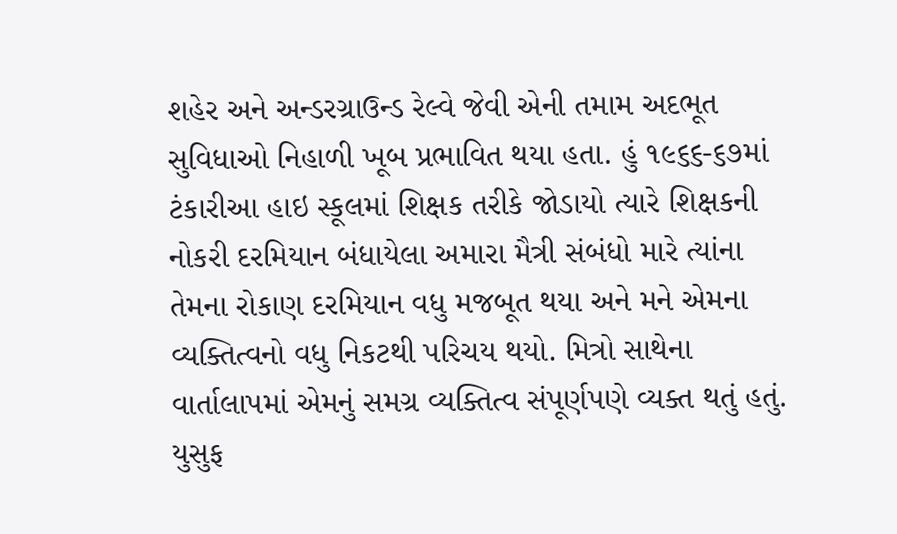શહેર અને અન્ડરગ્રાઉન્ડ રેલ્વે જેવી એની તમામ અદભૂત સુવિધાઓ નિહાળી ખૂબ પ્રભાવિત થયા હતા. હું ૧૯૬૬-૬૭માં ટંકારીઆ હાઇ સ્કૂલમાં શિક્ષક તરીકે જોડાયો ત્યારે શિક્ષકની નોકરી દરમિયાન બંધાયેલા અમારા મૈત્રી સંબંધો મારે ત્યાંના તેમના રોકાણ દરમિયાન વધુ મજબૂત થયા અને મને એમના વ્યક્તિત્વનો વધુ નિકટથી પરિચય થયો. મિત્રો સાથેના વાર્તાલાપમાં એમનું સમગ્ર વ્યક્તિત્વ સંપૂર્ણપણે વ્યક્ત થતું હતું. યુસુફ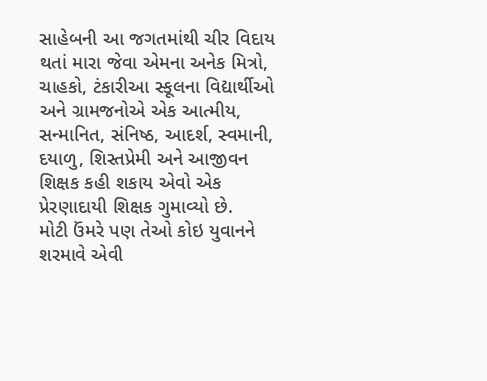સાહેબની આ જગતમાંથી ચીર વિદાય થતાં મારા જેવા એમના અનેક મિત્રો, ચાહકો, ટંકારીઆ સ્કૂલના વિદ્યાર્થીઓ અને ગ્રામજનોએ એક આત્મીય, સન્માનિત, સંનિષ્ઠ, આદર્શ, સ્વમાની, દયાળુ, શિસ્તપ્રેમી અને આજીવન શિક્ષક કહી શકાય એવો એક પ્રેરણાદાયી શિક્ષક ગુમાવ્યો છે.
મોટી ઉંમરે પણ તેઓ કોઇ યુવાનને શરમાવે એવી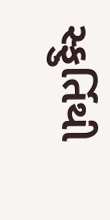સ્ફુર્તિથી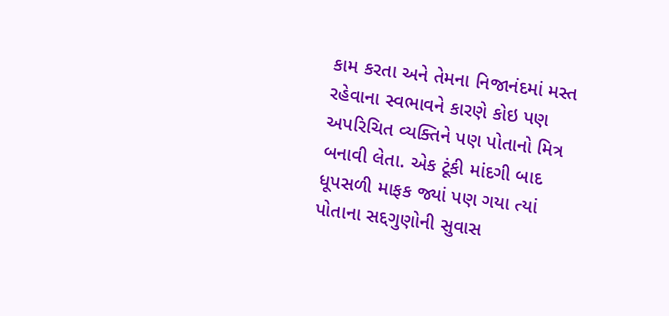કામ કરતા અને તેમના નિજાનંદમાં મસ્ત રહેવાના સ્વભાવને કારણે કોઇ પણ અપરિચિત વ્યક્તિને પણ પોતાનો મિત્ર બનાવી લેતા. એક ટૂંકી માંદગી બાદ ધૂપસળી માફક જ્યાં પણ ગયા ત્યાં પોતાના સદ્દગુણોની સુવાસ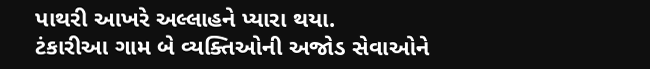પાથરી આખરે અલ્લાહને પ્યારા થયા.
ટંકારીઆ ગામ બે વ્યક્તિઓની અજોડ સેવાઓને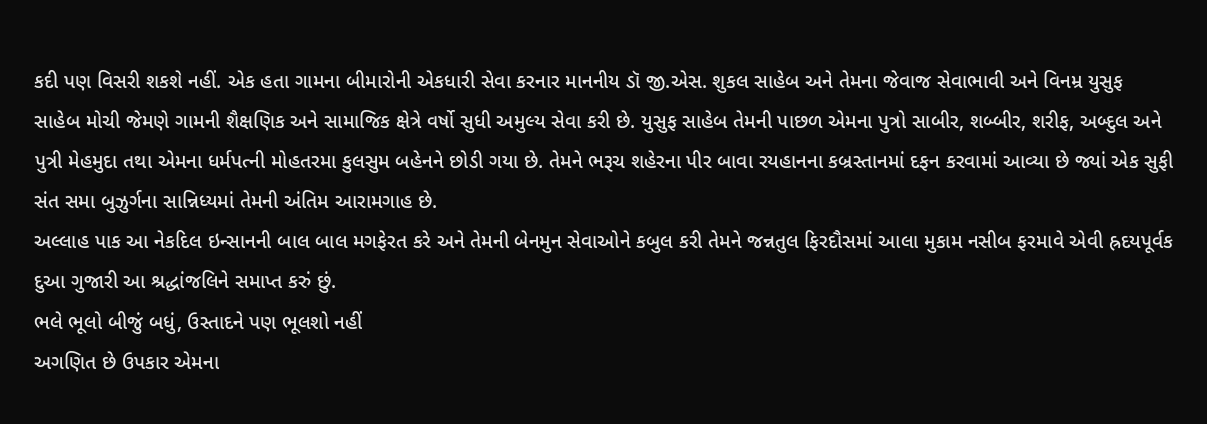કદી પણ વિસરી શકશે નહીં. એક હતા ગામના બીમારોની એકધારી સેવા કરનાર માનનીય ડૉ જી.એસ. શુકલ સાહેબ અને તેમના જેવાજ સેવાભાવી અને વિનમ્ર યુસુફ સાહેબ મોચી જેમણે ગામની શૈક્ષણિક અને સામાજિક ક્ષેત્રે વર્ષો સુધી અમુલ્ય સેવા કરી છે. યુસુફ સાહેબ તેમની પાછળ એમના પુત્રો સાબીર, શબ્બીર, શરીફ, અબ્દુલ અને પુત્રી મેહમુદા તથા એમના ધર્મપત્ની મોહતરમા કુલસુમ બહેનને છોડી ગયા છે. તેમને ભરૂચ શહેરના પીર બાવા રયહાનના કબ્રસ્તાનમાં દફન કરવામાં આવ્યા છે જ્યાં એક સુફી સંત સમા બુઝુર્ગના સાન્નિધ્યમાં તેમની અંતિમ આરામગાહ છે.
અલ્લાહ પાક આ નેકદિલ ઇન્સાનની બાલ બાલ મગફેરત કરે અને તેમની બેનમુન સેવાઓને કબુલ કરી તેમને જન્નતુલ ફિરદૌસમાં આલા મુકામ નસીબ ફરમાવે એવી હ્રદયપૂર્વક દુઆ ગુજારી આ શ્રદ્ધાંજલિને સમાપ્ત કરું છું.
ભલે ભૂલો બીજું બધું, ઉસ્તાદને પણ ભૂલશો નહીં
અગણિત છે ઉપકાર એમના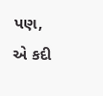પણ, એ કદી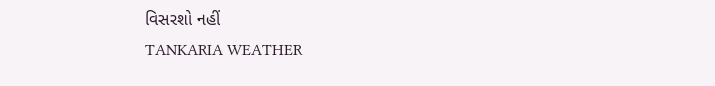વિસરશો નહીં
TANKARIA WEATHER